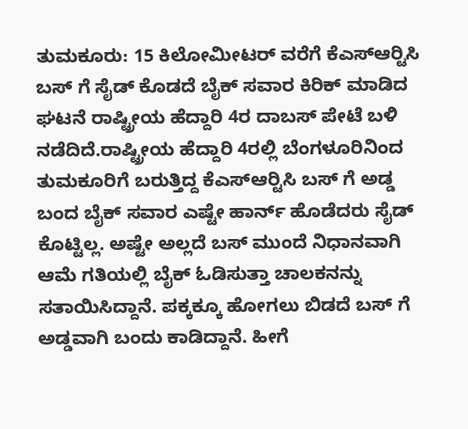ತುಮಕೂರು: 15 ಕಿಲೋಮೀಟರ್ ವರೆಗೆ ಕೆಎಸ್‍ಆರ್‍ಟಿಸಿ ಬಸ್ ಗೆ ಸೈಡ್ ಕೊಡದೆ ಬೈಕ್ ಸವಾರ ಕಿರಿಕ್ ಮಾಡಿದ ಘಟನೆ ರಾಷ್ಟ್ರೀಯ ಹೆದ್ದಾರಿ 4ರ ದಾಬಸ್ ಪೇಟೆ ಬಳಿ ನಡೆದಿದೆ.ರಾಷ್ಟ್ರೀಯ ಹೆದ್ದಾರಿ 4ರಲ್ಲಿ ಬೆಂಗಳೂರಿನಿಂದ ತುಮಕೂರಿಗೆ ಬರುತ್ತಿದ್ದ ಕೆಎಸ್‍ಆರ್‍ಟಿಸಿ ಬಸ್ ಗೆ ಅಡ್ಡ ಬಂದ ಬೈಕ್ ಸವಾರ ಎಷ್ಟೇ ಹಾರ್ನ್ ಹೊಡೆದರು ಸೈಡ್ ಕೊಟ್ಟಿಲ್ಲ. ಅಷ್ಟೇ ಅಲ್ಲದೆ ಬಸ್ ಮುಂದೆ ನಿಧಾನವಾಗಿ ಆಮೆ ಗತಿಯಲ್ಲಿ ಬೈಕ್ ಓಡಿಸುತ್ತಾ ಚಾಲಕನನ್ನು ಸತಾಯಿಸಿದ್ದಾನೆ. ಪಕ್ಕಕ್ಕೂ ಹೋಗಲು ಬಿಡದೆ ಬಸ್ ಗೆ ಅಡ್ಡವಾಗಿ ಬಂದು ಕಾಡಿದ್ದಾನೆ. ಹೀಗೆ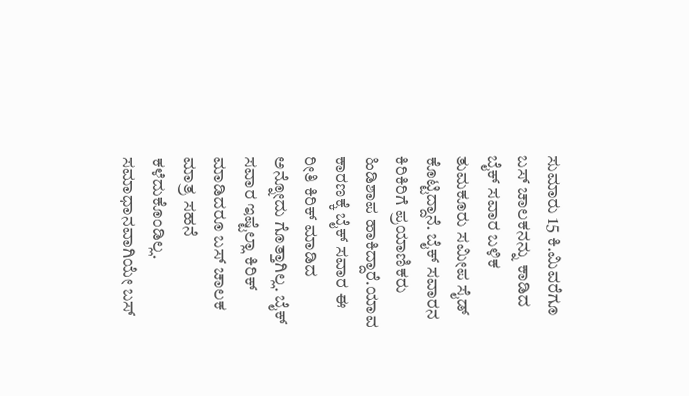ಸುಮಾರು 15 ಕಿ.ಮಿವರೆಗೂ ಬಸ್ ಚಾಲಕನನ್ನು ಕಾಡಿದ ಬೈಕ್ ಸವಾರ ಬಳಿಕ ತುಮಕೂರು ಸಮೀಪ ಸೈಡ್ ಕೊಟ್ಟಿದ್ದಾನೆ. ಬೈಕ್ ಸವಾರನ ಕಿರಿಕಿರಿಗೆ ಪ್ರಯಾಣಿಕರು ಹಿಡಿಶಾಪ ಹಾಕಿದ್ದಾರೆ.ಯಾವ ಕಾರಣಕ್ಕೆ ಬೈಕ್ ಸವಾರ ಈ ರೀತಿ ಕಿರಿಕ್ ಮಾಡಿದ ಅನ್ನೋದು ಗೊತ್ತಾಗಿಲ್ಲ. ಬೈಕ್ ಸವಾರ ಇಷ್ಟೆಲ್ಲಾ ಕಿರಿಕ್ ಮಾಡಿದರೂ ಬಸ್ ಚಾಲಕ ಮಾತ್ರ ಸಹನೆ ಕಳೆದುಕೊಂಡಿಲ್ಲ. ಸಮಾಧಾನವಾಗಿಯೇ ಬಸ್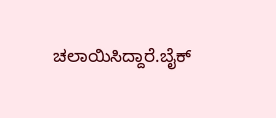ಚಲಾಯಿಸಿದ್ದಾರೆ.ಬೈಕ್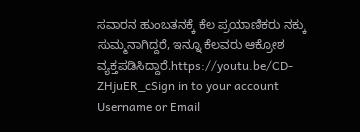ಸವಾರನ ಹುಂಬತನಕ್ಕೆ ಕೆಲ ಪ್ರಯಾಣಿಕರು ನಕ್ಕು ಸುಮ್ಮನಾಗಿದ್ದರೆ, ಇನ್ನೂ ಕೆಲವರು ಆಕ್ರೋಶ ವ್ಯಕ್ತಪಡಿಸಿದ್ದಾರೆ.https://youtu.be/CD-ZHjuER_cSign in to your account
Username or Email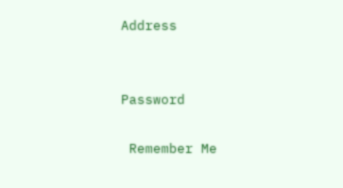Address


Password

 Remember Me